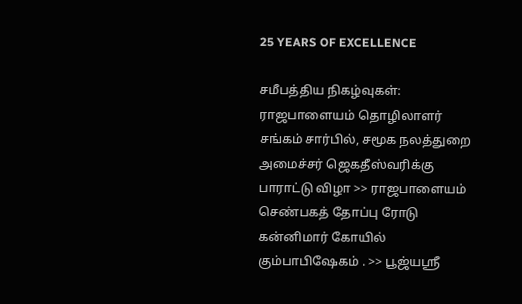25 YEARS OF EXCELLENCE

சமீபத்திய நிகழ்வுகள்:
ராஜபாளையம் தொழிலாளர் சங்கம் சார்பில், சமூக நலத்துறை அமைச்சர் ஜெகதீஸ்வரிக்கு பாராட்டு விழா >> ராஜபாளையம் செண்பகத் தோப்பு ரோடு கன்னிமார் கோயில் கும்பாபிஷேகம் . >> பூஜ்யஸ்ரீ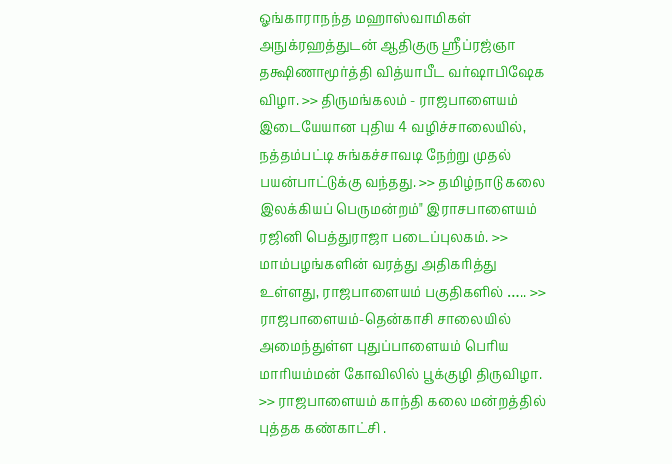ஓங்காராநந்த மஹாஸ்வாமிகள் அநுக்ரஹத்துடன் ஆதிகுரு ஸ்ரீப்ரஜ்ஞா தக்ஷிணாமூர்த்தி வித்யாபீட வர்ஷாபிஷேக விழா. >> திருமங்கலம் - ராஜபாளையம் இடையேயான புதிய 4 வழிச்சாலையில், நத்தம்பட்டி சுங்கச்சாவடி நேற்று முதல் பயன்பாட்டுக்கு வந்தது. >> தமிழ்நாடு கலை இலக்கியப் பெருமன்றம்" இராசபாளையம் ரஜினி பெத்துராஜா படைப்புலகம். >> மாம்பழங்களின் வரத்து அதிகரித்து உள்ளது, ராஜபாளையம் பகுதிகளில் ….. >> ராஜபாளையம்-தென்காசி சாலையில் அமைந்துள்ள புதுப்பாளையம் பெரிய மாரியம்மன் கோவிலில் பூக்குழி திருவிழா. >> ராஜபாளையம் காந்தி கலை மன்றத்தில் புத்தக கண்காட்சி .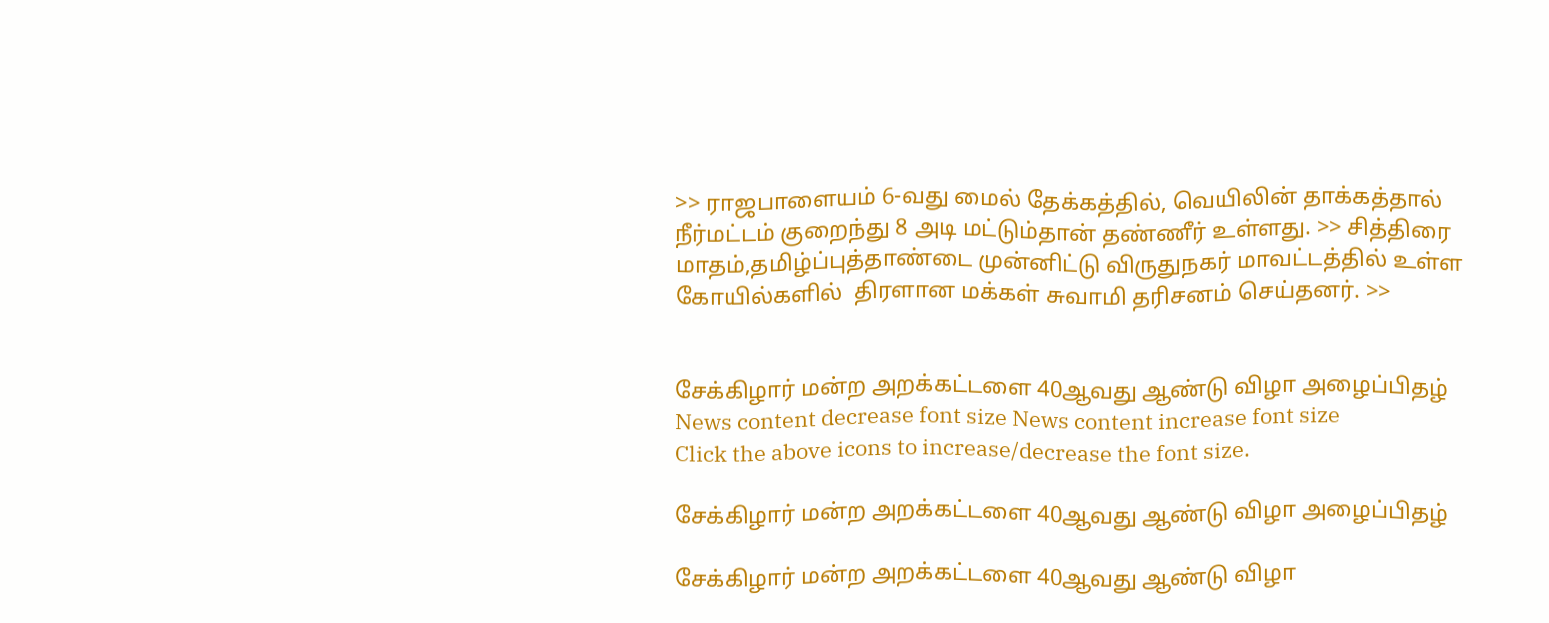>> ராஜபாளையம் 6-வது மைல் தேக்கத்தில், வெயிலின் தாக்கத்தால் நீர்மட்டம் குறைந்து 8 அடி மட்டும்தான் தண்ணீர் உள்ளது. >> சித்திரை மாதம்,தமிழ்ப்புத்தாண்டை முன்னிட்டு விருதுநகர் மாவட்டத்தில் உள்ள கோயில்களில்  திரளான மக்கள் சுவாமி தரிசனம் செய்தனர். >>


சேக்கிழார் மன்ற அறக்கட்டளை 40ஆவது ஆண்டு விழா அழைப்பிதழ்
News content decrease font size News content increase font size
Click the above icons to increase/decrease the font size.

சேக்கிழார் மன்ற அறக்கட்டளை 40ஆவது ஆண்டு விழா அழைப்பிதழ்

சேக்கிழார் மன்ற அறக்கட்டளை 40ஆவது ஆண்டு விழா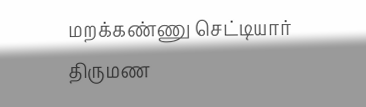மறக்கண்ணு செட்டியார் திருமண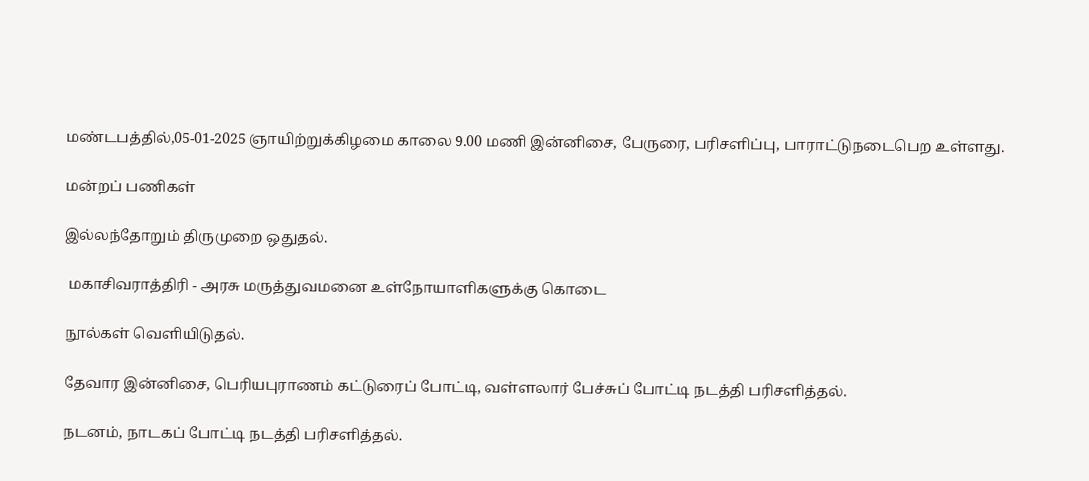மண்டபத்தில்,05-01-2025 ஞாயிற்றுக்கிழமை காலை 9.00 மணி இன்னிசை, பேருரை, பரிசளிப்பு, பாராட்டுநடைபெற உள்ளது.

மன்றப் பணிகள்

இல்லந்தோறும் திருமுறை ஒதுதல்.

 மகாசிவராத்திரி - அரசு மருத்துவமனை உள்நோயாளிகளுக்கு கொடை

நூல்கள் வெளியிடுதல்.

தேவார இன்னிசை, பெரியபுராணம் கட்டுரைப் போட்டி, வள்ளலார் பேச்சுப் போட்டி நடத்தி பரிசளித்தல்.

நடனம், நாடகப் போட்டி நடத்தி பரிசளித்தல்.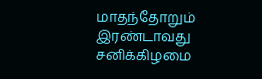மாதந்தோறும் இரண்டாவது சனிக்கிழமை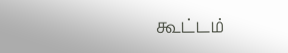கூட்டம்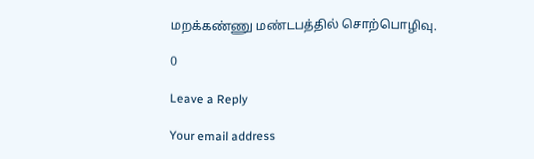மறக்கண்ணு மண்டபத்தில் சொற்பொழிவு.

0

Leave a Reply

Your email address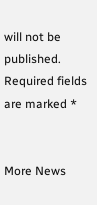will not be published. Required fields are marked *


More News